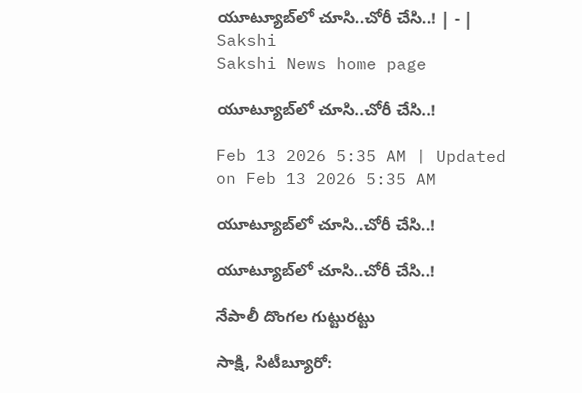యూట్యూబ్‌లో చూసి..చోరీ చేసి..! | - | Sakshi
Sakshi News home page

యూట్యూబ్‌లో చూసి..చోరీ చేసి..!

Feb 13 2026 5:35 AM | Updated on Feb 13 2026 5:35 AM

యూట్యూబ్‌లో చూసి..చోరీ చేసి..!

యూట్యూబ్‌లో చూసి..చోరీ చేసి..!

నేపాలీ దొంగల గుట్టురట్టు

సాక్షి, సిటీబ్యూరో: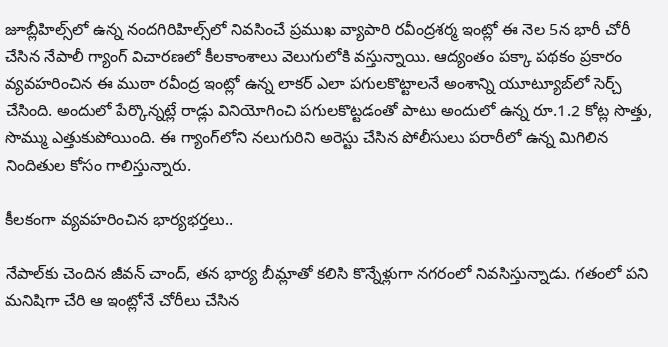జూబ్లీహిల్స్‌లో ఉన్న నందగిరిహిల్స్‌లో నివసించే ప్రముఖ వ్యాపారి రవీంద్రశర్మ ఇంట్లో ఈ నెల 5న భారీ చోరీ చేసిన నేపాలీ గ్యాంగ్‌ విచారణలో కీలకాంశాలు వెలుగులోకి వస్తున్నాయి. ఆద్యంతం పక్కా పథకం ప్రకారం వ్యవహరించిన ఈ ముఠా రవీంద్ర ఇంట్లో ఉన్న లాకర్‌ ఎలా పగులకొట్టాలనే అంశాన్ని యూట్యూబ్‌లో సెర్చ్‌ చేసింది. అందులో పేర్కొన్నట్లే రాడ్లు వినియోగించి పగులకొట్టడంతో పాటు అందులో ఉన్న రూ.1.2 కోట్ల సొత్తు, సొమ్ము ఎత్తుకుపోయింది. ఈ గ్యాంగ్‌లోని నలుగురిని అరెస్టు చేసిన పోలీసులు పరారీలో ఉన్న మిగిలిన నిందితుల కోసం గాలిస్తున్నారు.

కీలకంగా వ్యవహరించిన భార్యభర్తలు..

నేపాల్‌కు చెందిన జీవన్‌ చాంద్‌, తన భార్య బీమ్లాతో కలిసి కొన్నేళ్లుగా నగరంలో నివసిస్తున్నాడు. గతంలో పని మనిషిగా చేరి ఆ ఇంట్లోనే చోరీలు చేసిన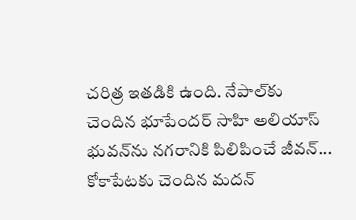చరిత్ర ఇతడికి ఉంది. నేపాల్‌కు చెందిన భూపేందర్‌ సాహి అలియాస్‌ భువన్‌ను నగరానికి పిలిపించే జీవన్‌... కోకాపేటకు చెందిన మదన్‌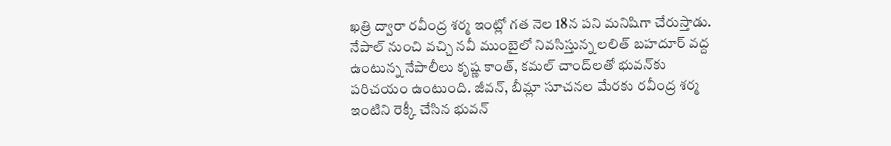ఖత్రి ద్వారా రవీంద్ర శర్మ ఇంట్లో గత నెల 18న పని మనిషిగా చేరుస్తాడు. నేపాల్‌ నుంచి వచ్చి నవీ ముంబైలో నివసిస్తున్న లలిత్‌ బహదూర్‌ వద్ద ఉంటున్న నేపాలీలు కృష్ణ కాంత్‌, కమల్‌ చాంద్‌లతో భువన్‌కు పరిచయం ఉంటుంది. జీవన్‌, బీమ్లా సూచనల మేరకు రవీంద్ర శర్మ ఇంటిని రెక్కీ చేసిన భువన్‌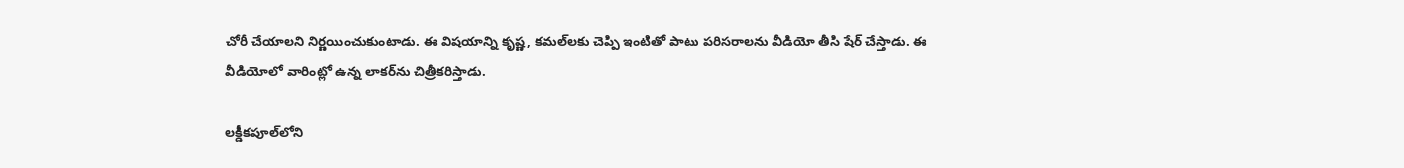చోరీ చేయాలని నిర్ణయించుకుంటాడు. ఈ విషయాన్ని కృష్ణ, కమల్‌లకు చెప్పి ఇంటితో పాటు పరిసరాలను వీడియో తీసి షేర్‌ చేస్తాడు. ఈ వీడియోలో వారింట్లో ఉన్న లాకర్‌ను చిత్రీకరిస్తాడు.

లక్డీకపూల్‌లోని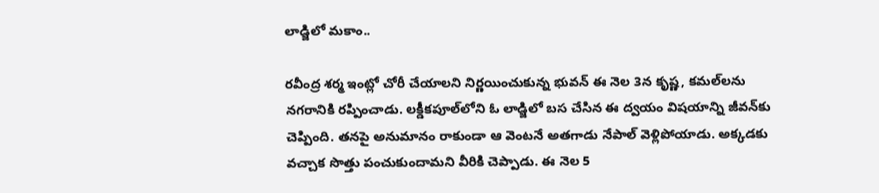లాడ్జిలో మకాం..

రవీంద్ర శర్మ ఇంట్లో చోరీ చేయాలని నిర్ణయించుకున్న భువన్‌ ఈ నెల 3న కృష్ణ, కమల్‌లను నగరానికి రప్పించాడు. లక్డీకపూల్‌లోని ఓ లాడ్జిలో బస చేసిన ఈ ద్వయం విషయాన్ని జీవన్‌కు చెప్పింది. తనపై అనుమానం రాకుండా ఆ వెంటనే అతగాడు నేపాల్‌ వెళ్లిపోయాడు. అక్కడకు వచ్చాక సొత్తు పంచుకుందామని వీరికి చెప్పాడు. ఈ నెల 5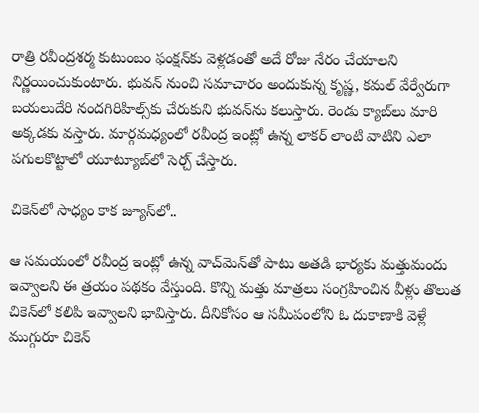రాత్రి రవీంద్రశర్మ కుటుంబం ఫంక్షన్‌కు వెళ్లడంతో అదే రోజు నేరం చేయాలని నిర్ణయించుకుంటారు. భువన్‌ నుంచి సమాచారం అందుకున్న కృష్ణ, కమల్‌ వేర్వేరుగా బయలుదేరి నందగిరిహిల్స్‌కు చేరుకుని భువన్‌ను కలుస్తారు. రెండు క్యాబ్‌లు మారి అక్కడకు వస్తారు. మార్గమధ్యంలో రవీంద్ర ఇంట్లో ఉన్న లాకర్‌ లాంటి వాటిని ఎలా పగులకొట్టాలో యూట్యూబ్‌లో సెర్చ్‌ చేస్తారు.

చికెన్‌లో సాధ్యం కాక జ్యూస్‌లో..

ఆ సమయంలో రవీంద్ర ఇంట్లో ఉన్న వాచ్‌మెన్‌తో పాటు అతడి భార్యకు మత్తుమందు ఇవ్వాలని ఈ త్రయం పథకం వేస్తుంది. కొన్ని మత్తు మాత్రలు సంగ్రహించిన వీళ్లు తొలుత చికెన్‌లో కలిపి ఇవ్వాలని భావిస్తారు. దీనికోసం ఆ సమీపంలోని ఓ దుకాణాకి వెళ్లే ముగ్గురూ చికెన్‌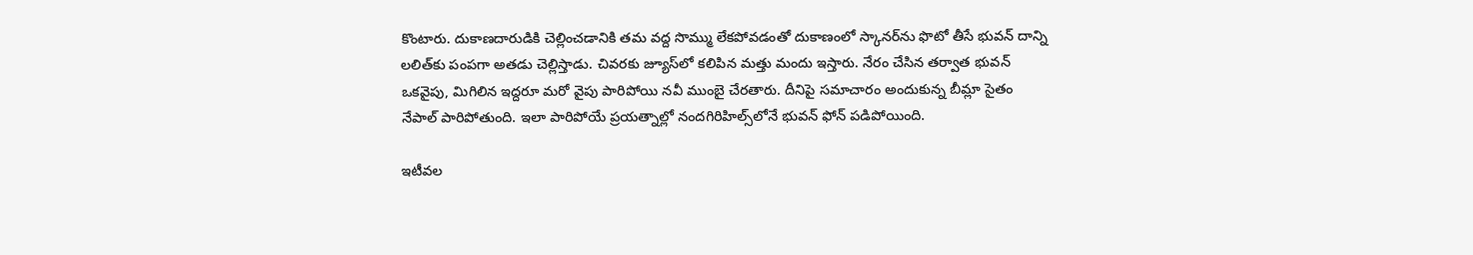కొంటారు. దుకాణదారుడికి చెల్లించడానికి తమ వద్ద సొమ్ము లేకపోవడంతో దుకాణంలో స్కానర్‌ను ఫొటో తీసే భువన్‌ దాన్ని లలిత్‌కు పంపగా అతడు చెల్లిస్తాడు. చివరకు జ్యూస్‌లో కలిపిన మత్తు మందు ఇస్తారు. నేరం చేసిన తర్వాత భువన్‌ ఒకవైపు, మిగిలిన ఇద్దరూ మరో వైపు పారిపోయి నవీ ముంబై చేరతారు. దీనిపై సమాచారం అందుకున్న బీమ్లా సైతం నేపాల్‌ పారిపోతుంది. ఇలా పారిపోయే ప్రయత్నాల్లో నందగిరిహిల్స్‌లోనే భువన్‌ ఫోన్‌ పడిపోయింది.

ఇటీవల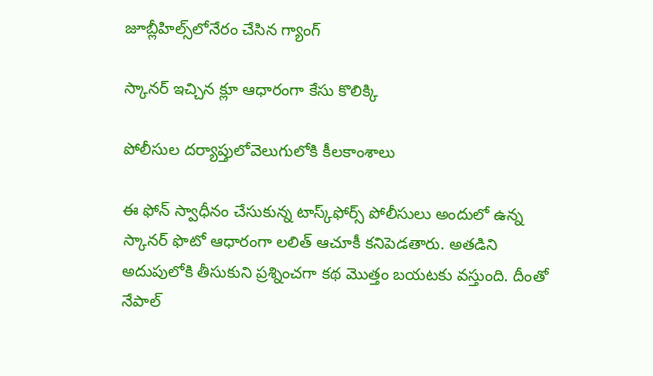జూబ్లీహిల్స్‌లోనేరం చేసిన గ్యాంగ్‌

స్కానర్‌ ఇచ్చిన క్లూ ఆధారంగా కేసు కొలిక్కి

పోలీసుల దర్యాప్తులోవెలుగులోకి కీలకాంశాలు

ఈ ఫోన్‌ స్వాధీనం చేసుకున్న టాస్క్‌ఫోర్స్‌ పోలీసులు అందులో ఉన్న స్కానర్‌ ఫొటో ఆధారంగా లలిత్‌ ఆచూకీ కనిపెడతారు. అతడిని అదుపులోకి తీసుకుని ప్రశ్నించగా కథ మొత్తం బయటకు వస్తుంది. దీంతో నేపాల్‌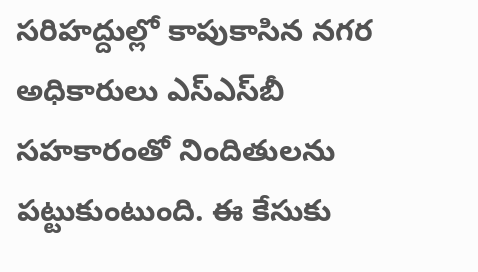సరిహద్దుల్లో కాపుకాసిన నగర అధికారులు ఎస్‌ఎస్‌బీ సహకారంతో నిందితులను పట్టుకుంటుంది. ఈ కేసుకు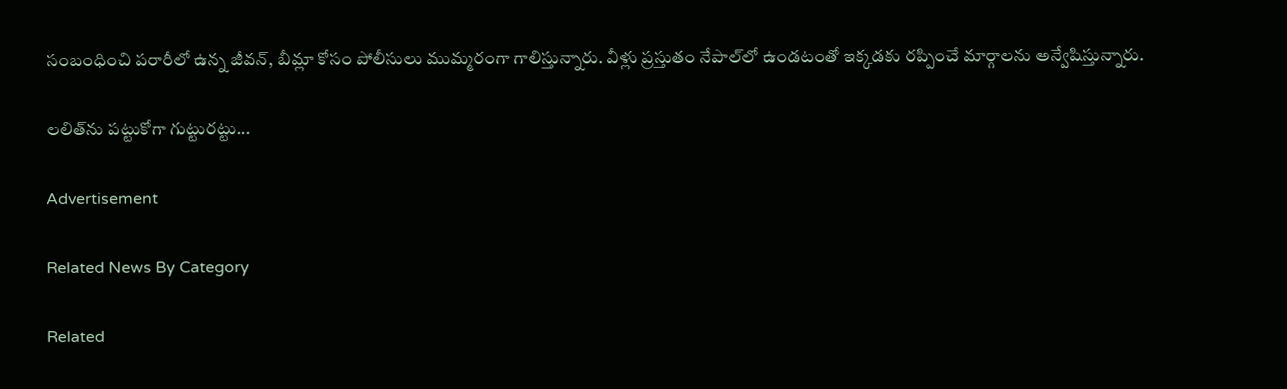సంబంధించి పరారీలో ఉన్న జీవన్‌, బీమ్లా కోసం పోలీసులు ముమ్మరంగా గాలిస్తున్నారు. వీళ్లు ప్రస్తుతం నేపాల్‌లో ఉండటంతో ఇక్కడకు రప్పించే మార్గాలను అన్వేషిస్తున్నారు.

లలిత్‌ను పట్టుకోగా గుట్టురట్టు...

Advertisement

Related News By Category

Related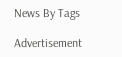News By Tags

Advertisement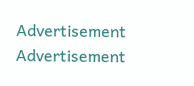Advertisement
Advertisement